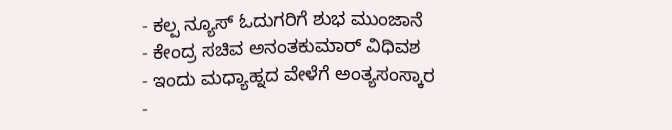- ಕಲ್ಪ ನ್ಯೂಸ್ ಓದುಗರಿಗೆ ಶುಭ ಮುಂಜಾನೆ
- ಕೇಂದ್ರ ಸಚಿವ ಅನಂತಕುಮಾರ್ ವಿಧಿವಶ
- ಇಂದು ಮಧ್ಯಾಹ್ನದ ವೇಳೆಗೆ ಅಂತ್ಯಸಂಸ್ಕಾರ
-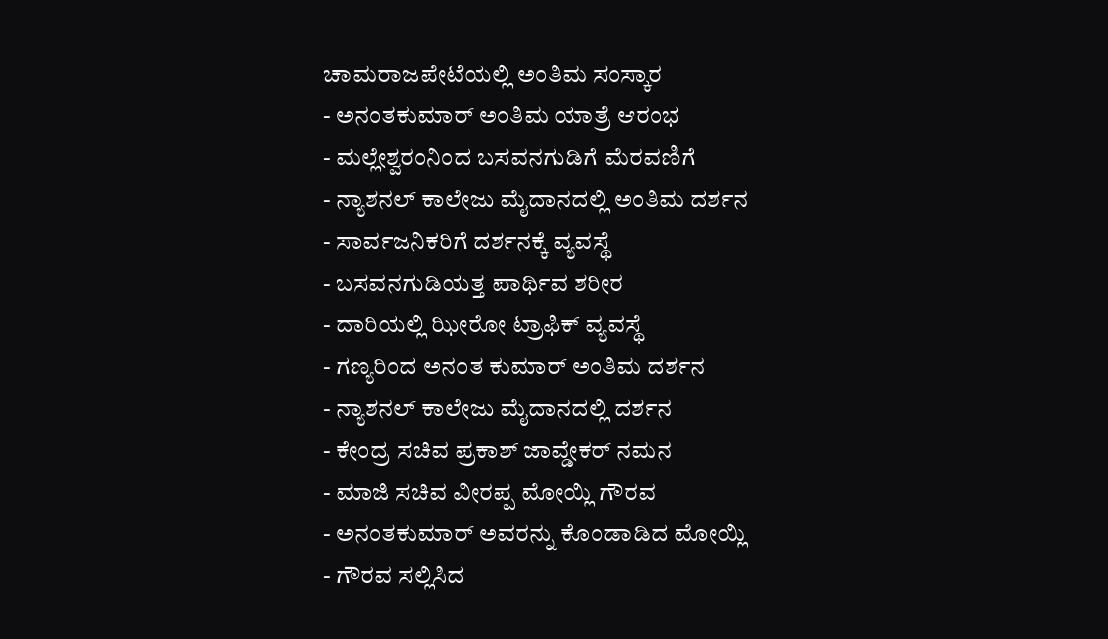ಚಾಮರಾಜಪೇಟೆಯಲ್ಲಿ ಅಂತಿಮ ಸಂಸ್ಕಾರ
- ಅನಂತಕುಮಾರ್ ಅಂತಿಮ ಯಾತ್ರೆ ಆರಂಭ
- ಮಲ್ಲೇಶ್ವರಂನಿಂದ ಬಸವನಗುಡಿಗೆ ಮೆರವಣಿಗೆ
- ನ್ಯಾಶನಲ್ ಕಾಲೇಜು ಮೈದಾನದಲ್ಲಿ ಅಂತಿಮ ದರ್ಶನ
- ಸಾರ್ವಜನಿಕರಿಗೆ ದರ್ಶನಕ್ಕೆ ವ್ಯವಸ್ಥೆ
- ಬಸವನಗುಡಿಯತ್ತ ಪಾರ್ಥಿವ ಶರೀರ
- ದಾರಿಯಲ್ಲಿ ಝೀರೋ ಟ್ರಾಫಿಕ್ ವ್ಯವಸ್ಥೆ
- ಗಣ್ಯರಿಂದ ಅನಂತ ಕುಮಾರ್ ಅಂತಿಮ ದರ್ಶನ
- ನ್ಯಾಶನಲ್ ಕಾಲೇಜು ಮೈದಾನದಲ್ಲಿ ದರ್ಶನ
- ಕೇಂದ್ರ ಸಚಿವ ಪ್ರಕಾಶ್ ಜಾವ್ಡೇಕರ್ ನಮನ
- ಮಾಜಿ ಸಚಿವ ವೀರಪ್ಪ ಮೋಯ್ಲಿ ಗೌರವ
- ಅನಂತಕುಮಾರ್ ಅವರನ್ನು ಕೊಂಡಾಡಿದ ಮೋಯ್ಲಿ
- ಗೌರವ ಸಲ್ಲಿಸಿದ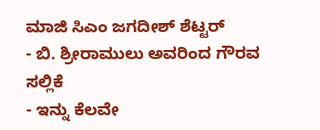ಮಾಜಿ ಸಿಎಂ ಜಗದೀಶ್ ಶೆಟ್ಟರ್
- ಬಿ. ಶ್ರೀರಾಮುಲು ಅವರಿಂದ ಗೌರವ ಸಲ್ಲಿಕೆ
- ಇನ್ನು ಕೆಲವೇ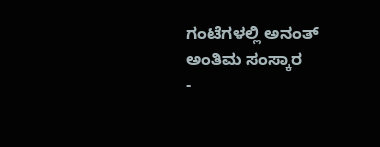ಗಂಟೆಗಳಲ್ಲಿ ಅನಂತ್ ಅಂತಿಮ ಸಂಸ್ಕಾರ
-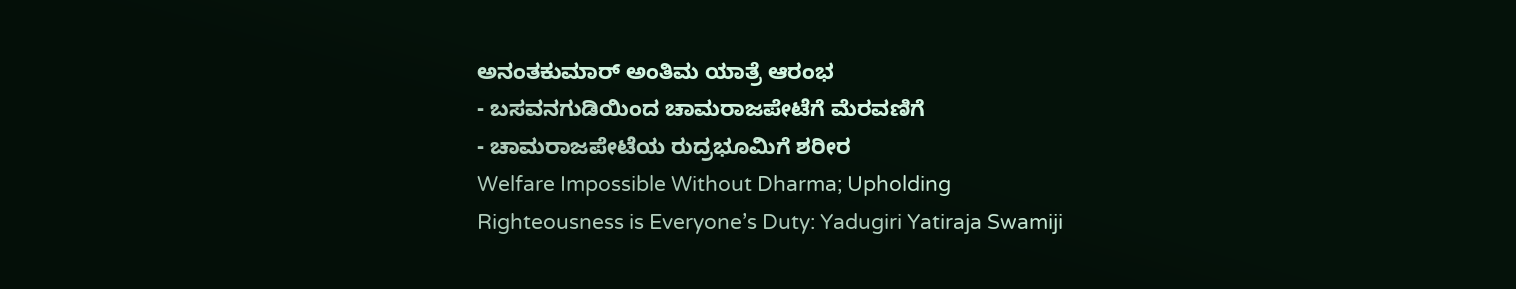ಅನಂತಕುಮಾರ್ ಅಂತಿಮ ಯಾತ್ರೆ ಆರಂಭ
- ಬಸವನಗುಡಿಯಿಂದ ಚಾಮರಾಜಪೇಟೆಗೆ ಮೆರವಣಿಗೆ
- ಚಾಮರಾಜಪೇಟೆಯ ರುದ್ರಭೂಮಿಗೆ ಶರೀರ
Welfare Impossible Without Dharma; Upholding Righteousness is Everyone’s Duty: Yadugiri Yatiraja Swamiji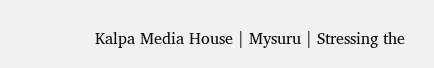Kalpa Media House | Mysuru | Stressing the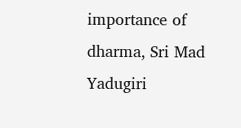importance of dharma, Sri Mad Yadugiri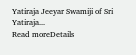Yatiraja Jeeyar Swamiji of Sri Yatiraja...
Read moreDetails